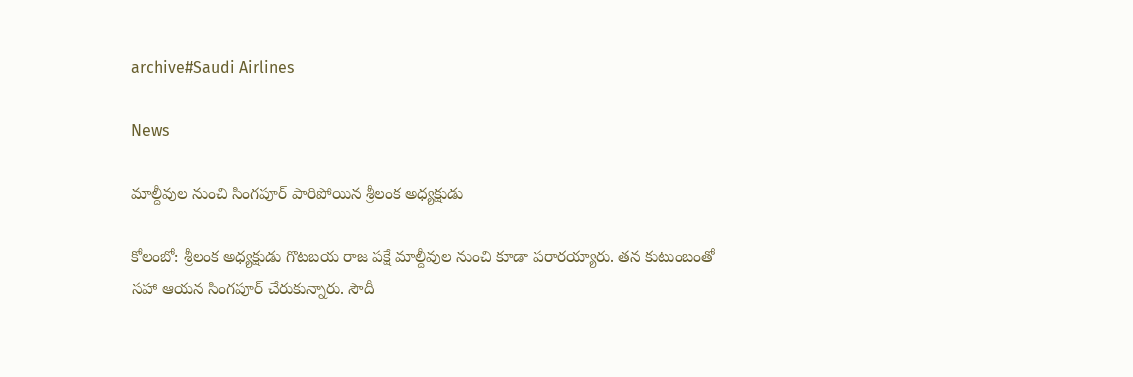archive#Saudi Airlines

News

మాల్దీవుల నుంచి సింగపూర్ పారిపోయిన శ్రీలంక అధ్యక్షుడు

కోలంబో: శ్రీలంక అధ్యక్షుడు గొటబయ రాజ పక్షే మాల్దీవుల నుంచి కూడా పరారయ్యారు. తన కుటుంబంతో సహా ఆయన సింగపూర్ చేరుకున్నారు. సౌదీ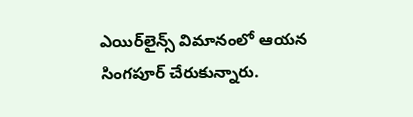ఎయిర్‌లైన్స్ విమానంలో ఆయన సింగపూర్ చేరుకున్నారు.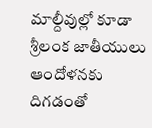మాల్దీవుల్లో కూడా శ్రీలంక జాతీయులు ఆందోళనకు దిగడంతో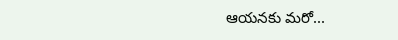ఆయనకు మరో...